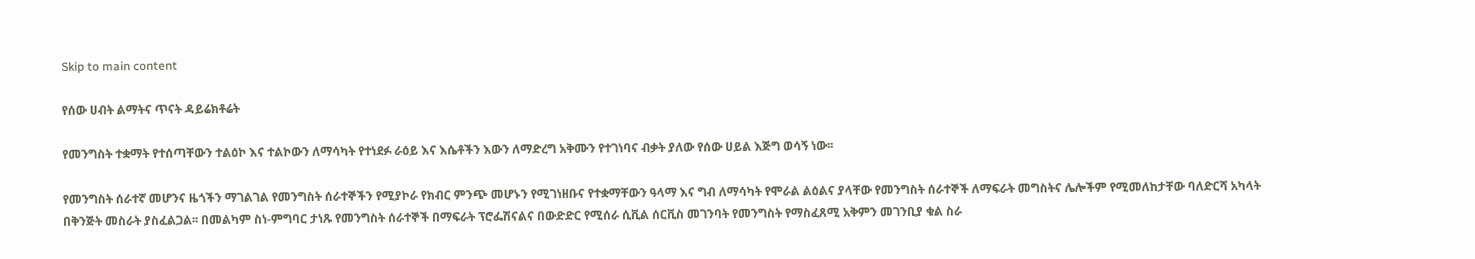Skip to main content

የሰው ሀብት ልማትና ጥናት ዳይሬክቶሬት

የመንግስት ተቋማት የተሰጣቸውን ተልዕኮ እና ተልኮውን ለማሳካት የተነደፉ ራዕይ እና እሴቶችን እውን ለማድረግ አቅሙን የተገነባና ብቃት ያለው የሰው ሀይል እጅግ ወሳኝ ነው፡፡

የመንግስት ሰራተኛ መሆንና ዜጎችን ማገልገል የመንግስት ሰራተኞችን የሚያኮራ የክብር ምንጭ መሆኑን የሚገነዘቡና የተቋማቸውን ዓላማ እና ግብ ለማሳካት የሞራል ልዕልና ያላቸው የመንግስት ሰራተኞች ለማፍራት መግስትና ሌሎችም የሚመለከታቸው ባለድርሻ አካላት በቅንጅት መስራት ያስፈልጋል፡፡ በመልካም ስነ-ምግባር ታነጹ የመንግስት ሰራተኞች በማፍራት ፕሮፌሽናልና በውድድር የሚሰራ ሲቪል ሰርቪስ መገንባት የመንግስት የማስፈጸሚ አቅምን መገንቢያ ቁል ስራ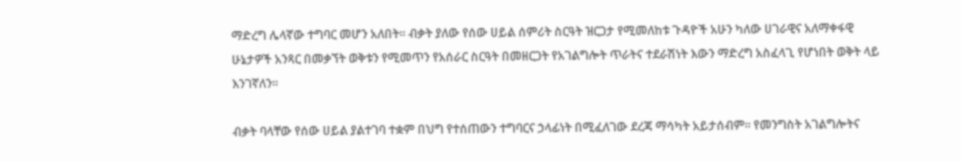ማድረግ ሌላኛው ተግባር መሆን አለበት፡፡ ብቃት ያለው የሰው ሀይል ሰምሪት ስርዓት ዝርጋታ የሚመለከቱ ጉዳዮች አሁን ካለው ሀገራዊና አለማቀፋዊ ሁኔታዎች አንጻር በመቃኘት ወቅቱን የሚመጥን የአሰራር ስርዓት በመዘርጋት የአገልግሎት ጥራትና ተደራሽነት እውን ማድረግ አስፈላጊ የሆነበት ወቅት ላይ እንገኛለን፡፡

ብቃት ባላቸው የሰው ሀይል ያልተገባ ተቋም በህግ የተሰጠውን ተግባርና ኃላፊነት በሚፈለገው ደረጃ ማሳካት አይታሰብም፡፡ የመንግስት አገልግሎትና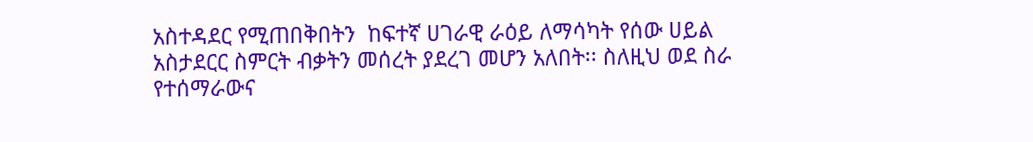አስተዳደር የሚጠበቅበትን  ከፍተኛ ሀገራዊ ራዕይ ለማሳካት የሰው ሀይል አስታደርር ስምርት ብቃትን መሰረት ያደረገ መሆን አለበት፡፡ ስለዚህ ወደ ስራ የተሰማራውና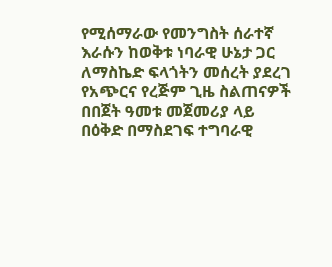የሚሰማራው የመንግስት ሰራተኛ እራሱን ከወቅቱ ነባራዊ ሁኔታ ጋር ለማስኬድ ፍላጎትን መሰረት ያደረገ የአጭርና የረጅም ጊዜ ስልጠናዎች በበጀት ዓመቱ መጀመሪያ ላይ  በዕቅድ በማስደገፍ ተግባራዊ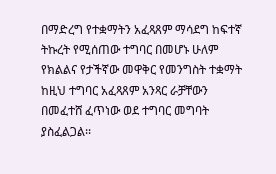በማድረግ የተቋማትን አፈጻጸም ማሳደግ ከፍተኛ ትኩረት የሚሰጠው ተግባር በመሆኑ ሁለም የክልልና የታችኛው መዋቅር የመንግስት ተቋማት ከዚህ ተግባር አፈጻጸም አንጻር ራቻቸውን በመፈተሸ ፈጥነው ወደ ተግባር መግባት ያስፈልጋል፡፡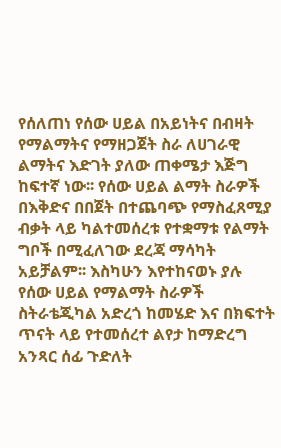የሰለጠነ የሰው ሀይል በአይነትና በብዛት የማልማትና የማዘጋጀት ስራ ለሀገራዊ ልማትና እድገት ያለው ጠቀሜታ እጅግ ከፍተኛ ነው፡፡ የሰው ሀይል ልማት ስራዎች በእቅድና በበጀት በተጨባጭ የማስፈጸሚያ ብቃት ላይ ካልተመሰረቱ የተቋማቱ የልማት ግቦች በሚፈለገው ደረጃ ማሳካት አይቻልም፡፡ እስካሁን እየተከናወኑ ያሉ የሰው ሀይል የማልማት ስራዎች ስትራቴጂካል አድረጎ ከመሄድ እና በክፍተት ጥናት ላይ የተመሰረተ ልየታ ከማድረግ አንጻር ሰፊ ጉድለት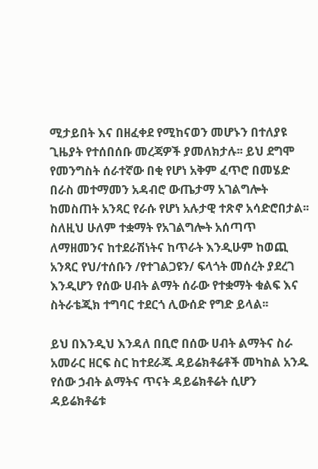ሚታይበት እና በዘፈቀደ የሚከናወን መሆኑን በተለያዩ ጊዜያት የተሰበሰቡ መረጃዎች ያመለክታሉ፡፡ ይህ ደግሞ የመንግስት ሰራተኛው በቂ የሆነ አቅም ፈጥሮ በመሄድ   በራስ መተማመን አዳብሮ ውጤታማ አገልግሎት ከመስጠት አንጻር የራሱ የሆነ አሉታዊ ተጽኖ አሳድሮበታል፡፡  ስለዚህ ሁለም ተቋማት የአገልግሎት አሰጣጥ ለማዘመንና ከተደራሽነትና ከጥራት እንዲሁም ከወጪ አንጻር የህ/ተሰቡን /የተገልጋዩን/ ፍላጎት መሰረት ያደረገ እንዲሆን የሰው ሀብት ልማት ሰራው የተቋማት ቁልፍ እና ስትራቴጂክ ተግባር ተደርጎ ሊውሰድ የግድ ይላል፡፡

ይህ በእንዲህ እንዳለ በቢሮ በሰው ሀብት ልማትና ስራ አመራር ዘርፍ ስር ከተደራጁ ዳይሬክቶሬቶች መካከል አንዱ  የሰው ኃብት ልማትና ጥናት ዳይሬክቶሬት ሲሆን ዳይሬክቶሬቱ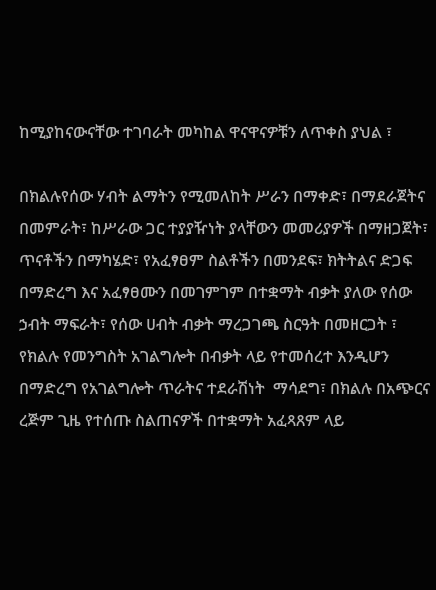ከሚያከናውናቸው ተገባራት መካከል ዋናዋናዎቹን ለጥቀስ ያህል ፣

በክልሉየሰው ሃብት ልማትን የሚመለከት ሥራን በማቀድ፣ በማደራጀትና በመምራት፣ ከሥራው ጋር ተያያዥነት ያላቸውን መመሪያዎች በማዘጋጀት፣ ጥናቶችን በማካሄድ፣ የአፈፃፀም ስልቶችን በመንደፍ፣ ክትትልና ድጋፍ በማድረግ እና አፈፃፀሙን በመገምገም በተቋማት ብቃት ያለው የሰው ኃብት ማፍራት፣ የሰው ሀብት ብቃት ማረጋገጫ ስርዓት በመዘርጋት ፣ የክልሉ የመንግስት አገልግሎት በብቃት ላይ የተመሰረተ እንዲሆን በማድረግ የአገልግሎት ጥራትና ተደራሽነት  ማሳደግ፣ በክልሉ በአጭርና ረጅም ጊዜ የተሰጡ ስልጠናዎች በተቋማት አፈጻጸም ላይ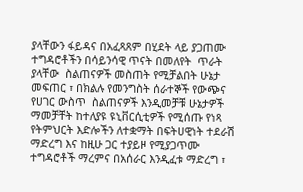ያላቸውን ፋይዳና በአፈጻጸም በሂደት ላይ ያጋጠሙ ተግዳሮቶችን በሳይንሳዊ ጥናት በመለየት  ጥራት ያላቸው  ስልጠናዎች መስጠት የሚቻልበት ሁኔታ መፍጠር ፣ በክልሉ የመንግስት ሰራተኞች የውጭና የሀገር ውስጥ  ስልጠናዎች እንዲመቻቹ ሁኔታዎች ማመቻቸት ከተለያዩ ዩኒቨርሲቲዎች የሚሰጡ የነጻ የትምህርት እድሎችን ለተቋማት በፍትሀዊነት ተደራሽ ማድረግ እና ከዚሁ ጋር ተያይዞ የሚያጋጥሙ  ተግዳሮቶች ማረምና በአሰራር እንዲፈቱ ማድረግ ፣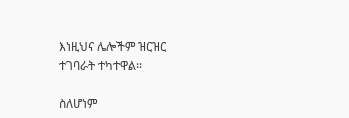እነዚህና ሌሎችም ዝርዝር ተገባራት ተካተዋል፡፡

ስለሆነም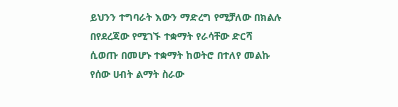ይህንን ተግባራት እውን ማድረግ የሚቻለው በክልሉ በየደረጃው የሚገኙ ተቋማት የራሳቸው ድርሻ ሲወጡ በመሆኑ ተቋማት ከወትሮ በተለየ መልኩ የሰው ሀብት ልማት ስራው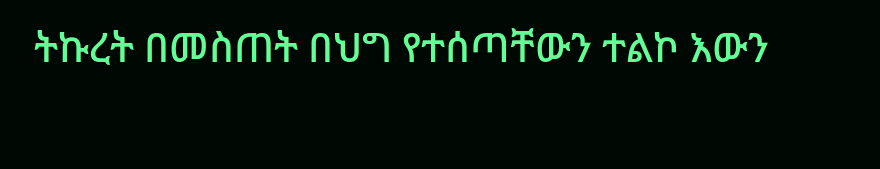ትኩረት በመስጠት በህግ የተሰጣቸውን ተልኮ እውን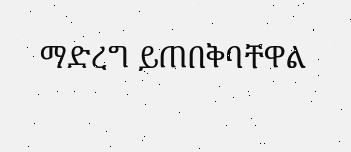ማድረግ ይጠበቅባቸዋል